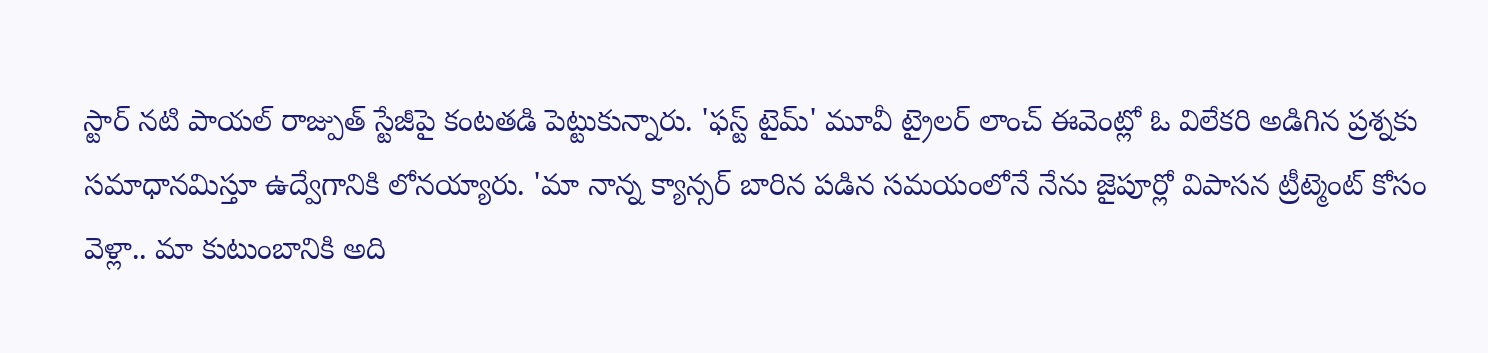స్టార్ నటి పాయల్ రాజ్పుత్ స్టేజీపై కంటతడి పెట్టుకున్నారు. 'ఫస్ట్ టైమ్' మూవీ ట్రైలర్ లాంచ్ ఈవెంట్లో ఓ విలేకరి అడిగిన ప్రశ్నకు సమాధానమిస్తూ ఉద్వేగానికి లోనయ్యారు. 'మా నాన్న క్యాన్సర్ బారిన పడిన సమయంలోనే నేను జైపూర్లో విపాసన ట్రీట్మెంట్ కోసం వెళ్లా.. మా కుటుంబానికి అది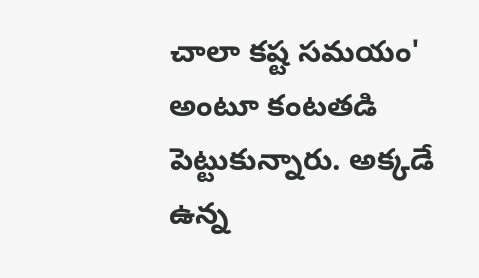చాలా కష్ట సమయం' అంటూ కంటతడి పెట్టుకున్నారు. అక్కడే ఉన్న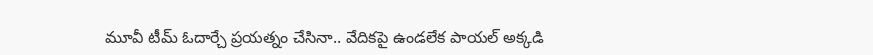మూవీ టీమ్ ఓదార్చే ప్రయత్నం చేసినా.. వేదికపై ఉండలేక పాయల్ అక్కడి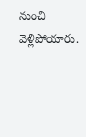నుంచి వెళ్లిపోయారు.